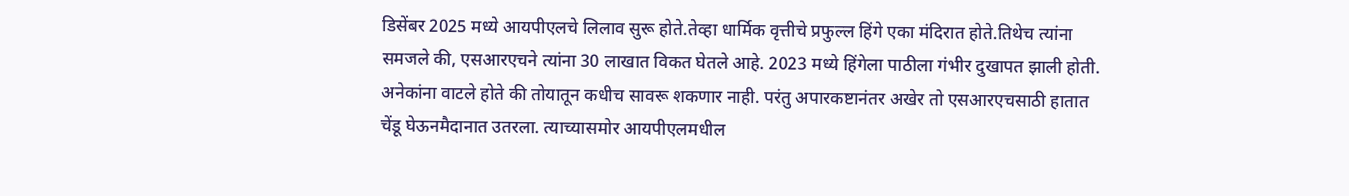डिसेंबर 2025 मध्ये आयपीएलचे लिलाव सुरू होते.तेव्हा धार्मिक वृत्तीचे प्रफुल्ल हिंगे एका मंदिरात होते.तिथेच त्यांना समजले की, एसआरएचने त्यांना 30 लाखात विकत घेतले आहे. 2023 मध्ये हिंगेला पाठीला गंभीर दुखापत झाली होती. अनेकांना वाटले होते की तोयातून कधीच सावरू शकणार नाही. परंतु अपारकष्टानंतर अखेर तो एसआरएचसाठी हातात चेंडू घेऊनमैदानात उतरला. त्याच्यासमोर आयपीएलमधील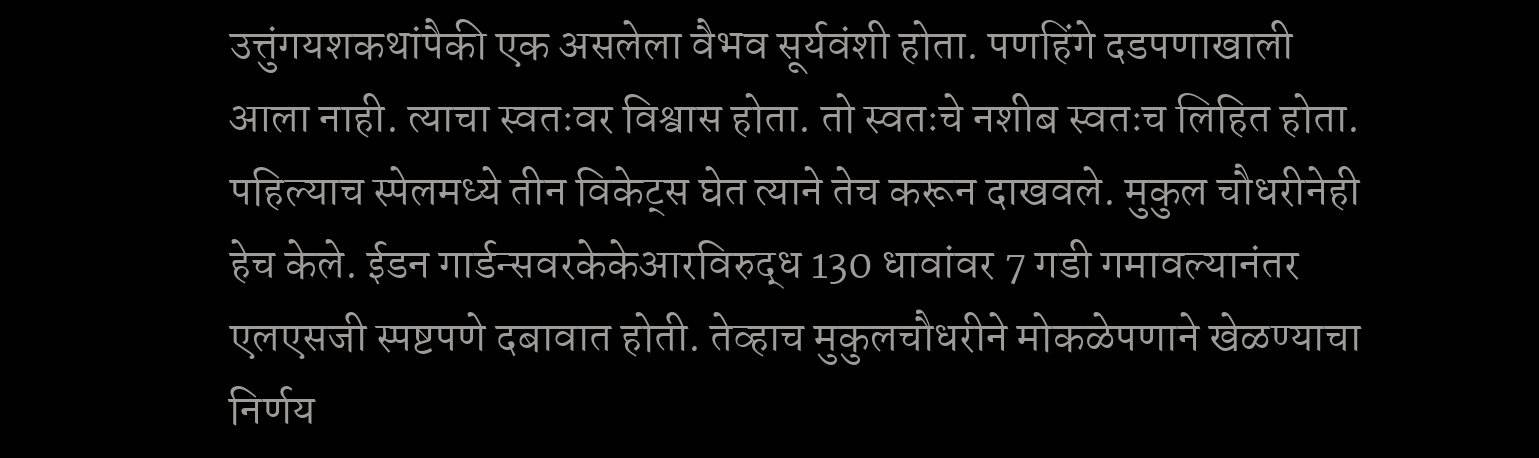उत्तुंगयशकथांपैकी एक असलेला वैभव सूर्यवंशी होता. पणहिंगे दडपणाखाली आला नाही. त्याचा स्वतःवर विश्वास होता. तो स्वतःचे नशीब स्वतःच लिहित होता. पहिल्याच स्पेलमध्ये तीन विकेट्स घेत त्याने तेच करून दाखवले. मुकुल चौधरीनेही हेच केले. ईडन गार्डन्सवरकेकेआरविरुद्ध 130 धावांवर 7 गडी गमावल्यानंतर एलएसजी स्पष्टपणे दबावात होती. तेव्हाच मुकुलचौधरीने मोकळेपणाने खेळण्याचा निर्णय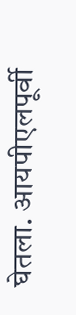घेतला. आयपीएलपूर्वी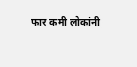फार कमी लोकांनी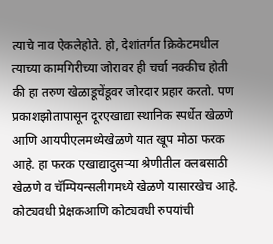त्याचे नाव ऐकलेहोते. हो, देशांतर्गत क्रिकेटमधील त्याच्या कामगिरीच्या जोरावर ही चर्चा नक्कीच होती की हा तरुण खेळाडूचेंडूवर जोरदार प्रहार करतो. पण प्रकाशझोतापासून दूरएखाद्या स्थानिक स्पर्धेत खेळणे आणि आयपीएलमध्येखेळणे यात खूप मोठा फरक आहे. हा फरक एखाद्यादुसऱ्या श्रेणीतील क्लबसाठी खेळणे व चॅम्पियन्सलीगमध्ये खेळणे यासारखेच आहे. कोट्यवधी प्रेक्षकआणि कोट्यवधी रुपयांची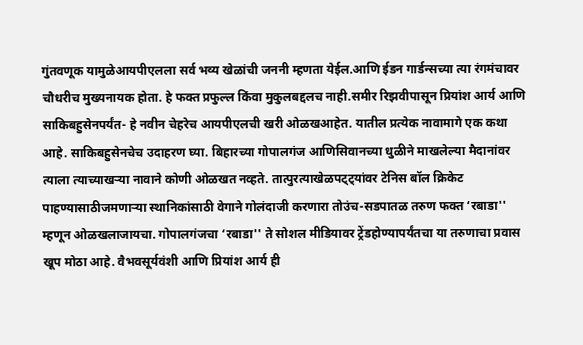गुंतवणूक यामुळेआयपीएलला सर्व भव्य खेळांची जननी म्हणता येईल.आणि ईडन गार्डन्सच्या त्या रंगमंचावर चौधरीच मुख्यनायक होता. हे फक्त प्रफुल्ल किंवा मुकुलबद्दलच नाही.समीर रिझवीपासून प्रियांश आर्य आणि साकिबहुसेनपर्यंत- हे नवीन चेहरेच आयपीएलची खरी ओळखआहेत. यातील प्रत्येक नावामागे एक कथा आहे. साकिबहुसेनचेच उदाहरण घ्या. बिहारच्या गोपालगंज आणिसिवानच्या धुळीने माखलेल्या मैदानांवर त्याला त्याच्याखऱ्या नावाने कोणी ओळखत नव्हते. तात्पुरत्याखेळपट्ट्यांवर टेनिस बॉल क्रिकेट पाहण्यासाठीजमणाऱ्या स्थानिकांसाठी वेगाने गोलंदाजी करणारा तोउंच-सडपातळ तरुण फक्त ‘रबाडा'' म्हणून ओळखलाजायचा. गोपालगंजचा ‘रबाडा'' ते सोशल मीडियावर ट्रेंडहोण्यापर्यंतचा या तरुणाचा प्रवास खूप मोठा आहे. वैभवसूर्यवंशी आणि प्रियांश आर्य ही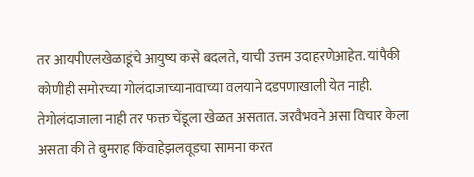तर आयपीएलखेळाडूंचे आयुष्य कसे बदलते, याची उत्तम उदाहरणेआहेत. यांपैकी कोणीही समोरच्या गोलंदाजाच्यानावाच्या वलयाने दडपणाखाली येत नाही. तेगोलंदाजाला नाही तर फक्त चेंडूला खेळत असतात. जरवैभवने असा विचार केला असता की ते बुमराह किंवाहेझलवूडचा सामना करत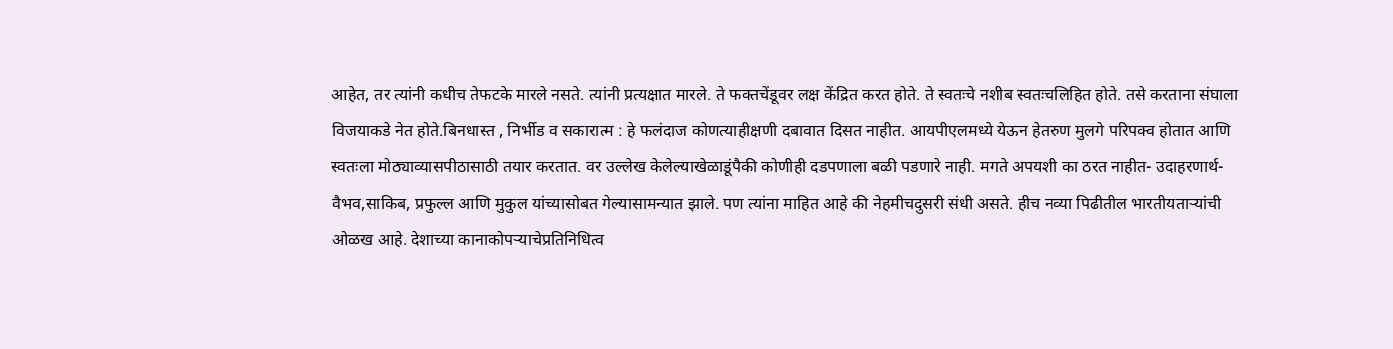आहेत, तर त्यांनी कधीच तेफटके मारले नसते. त्यांनी प्रत्यक्षात मारले. ते फक्तचेंडूवर लक्ष केंद्रित करत होते. ते स्वतःचे नशीब स्वतःचलिहित होते. तसे करताना संघाला विजयाकडे नेत होते.बिनधास्त , निर्भीड व सकारात्म : हे फलंदाज कोणत्याहीक्षणी दबावात दिसत नाहीत. आयपीएलमध्ये येऊन हेतरुण मुलगे परिपक्व होतात आणि स्वतःला मोठ्याव्यासपीठासाठी तयार करतात. वर उल्लेख केलेल्याखेळाडूंपैकी कोणीही दडपणाला बळी पडणारे नाही. मगते अपयशी का ठरत नाहीत- उदाहरणार्थ- वैभव,साकिब, प्रफुल्ल आणि मुकुल यांच्यासोबत गेल्यासामन्यात झाले. पण त्यांना माहित आहे की नेहमीचदुसरी संधी असते. हीच नव्या पिढीतील भारतीयताऱ्यांची ओळख आहे. देशाच्या कानाकोपऱ्याचेप्रतिनिधित्व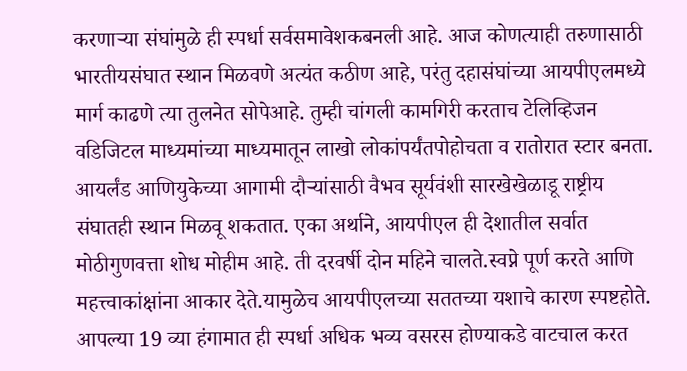करणाऱ्या संघांमुळे ही स्पर्धा सर्वसमावेशकबनली आहे. आज कोणत्याही तरुणासाठी भारतीयसंघात स्थान मिळवणे अत्यंत कठीण आहे, परंतु दहासंघांच्या आयपीएलमध्ये मार्ग काढणे त्या तुलनेत सोपेआहे. तुम्ही चांगली कामगिरी करताच टेलिव्हिजन वडिजिटल माध्यमांच्या माध्यमातून लाखो लोकांपर्यंतपोहोचता व रातोरात स्टार बनता. आयर्लंड आणियुकेच्या आगामी दौऱ्यांसाठी वैभव सूर्यवंशी सारखेखेळाडू राष्ट्रीय संघातही स्थान मिळवू शकतात. एका अर्थाने, आयपीएल ही देशातील सर्वात मोठीगुणवत्ता शोध मोहीम आहे. ती दरवर्षी दोन महिने चालते.स्वप्ने पूर्ण करते आणि महत्त्वाकांक्षांना आकार देते.यामुळेच आयपीएलच्या सततच्या यशाचे कारण स्पष्टहोते. आपल्या 19 व्या हंगामात ही स्पर्धा अधिक भव्य वसरस होण्याकडे वाटचाल करत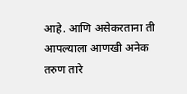आहे. आणि असेकरताना ती आपल्याला आणखी अनेक तरुण तारे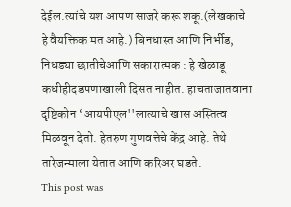देईल.त्यांचे यश आपण साजरे करू शकू.(लेखकाचे हे वैयक्तिक मत आहे.) बिनधास्त आणि निर्भीड, निधड्या छातीचेआणि सकारात्मक : हे खेळाडू कधीहीदडपणाखाली दिसत नाहीत. हाचताजातवाना दृष्टिकोन ‘आयपीएल''लात्याचे खास अस्तित्व मिळवून देतो. हेतरुण गुणवत्तेचे केंद्र आहे. तेथे तारेजन्माला येतात आणि करिअर घडते.
This post was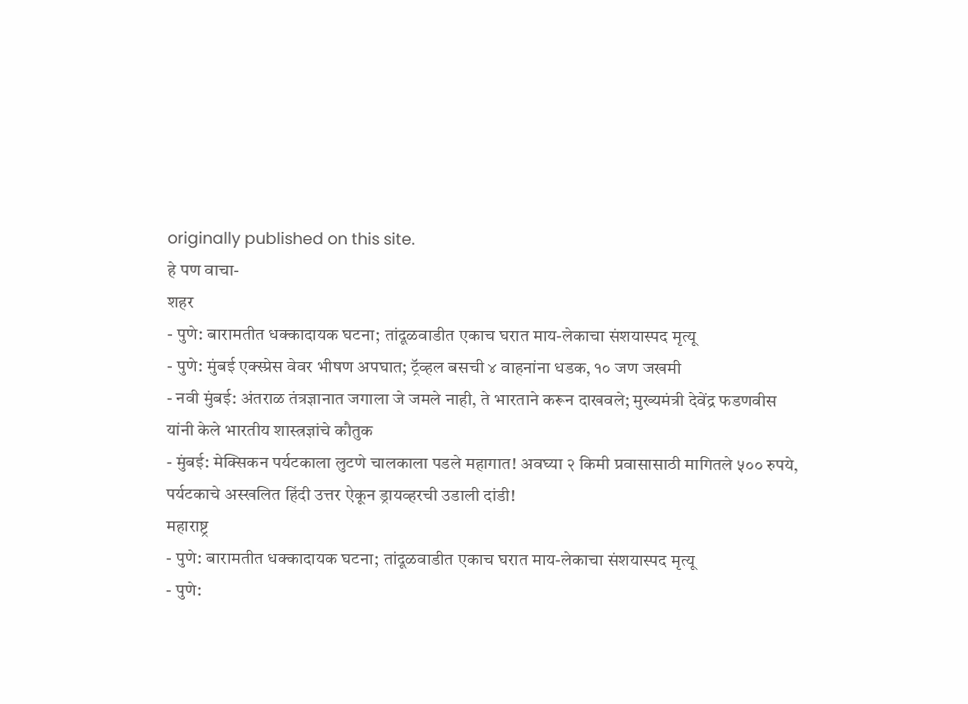originally published on this site.
हे पण वाचा-
शहर
- पुणे: बारामतीत धक्कादायक घटना; तांदूळवाडीत एकाच घरात माय-लेकाचा संशयास्पद मृत्यू
- पुणे: मुंबई एक्स्प्रेस वेवर भीषण अपघात; ट्रॅव्हल बसची ४ वाहनांना धडक, १० जण जखमी
- नवी मुंबई: अंतराळ तंत्रज्ञानात जगाला जे जमले नाही, ते भारताने करून दाखवले; मुख्यमंत्री देवेंद्र फडणवीस यांनी केले भारतीय शास्त्रज्ञांचे कौतुक
- मुंबई: मेक्सिकन पर्यटकाला लुटणे चालकाला पडले महागात! अवघ्या २ किमी प्रवासासाठी मागितले ५०० रुपये, पर्यटकाचे अस्खलित हिंदी उत्तर ऐकून ड्रायव्हरची उडाली दांडी!
महाराष्ट्र
- पुणे: बारामतीत धक्कादायक घटना; तांदूळवाडीत एकाच घरात माय-लेकाचा संशयास्पद मृत्यू
- पुणे: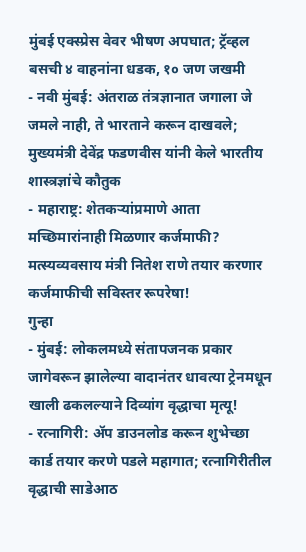मुंबई एक्स्प्रेस वेवर भीषण अपघात; ट्रॅव्हल बसची ४ वाहनांना धडक, १० जण जखमी
- नवी मुंबई: अंतराळ तंत्रज्ञानात जगाला जे जमले नाही, ते भारताने करून दाखवले; मुख्यमंत्री देवेंद्र फडणवीस यांनी केले भारतीय शास्त्रज्ञांचे कौतुक
- महाराष्ट्र: शेतकऱ्यांप्रमाणे आता मच्छिमारांनाही मिळणार कर्जमाफी? मत्स्यव्यवसाय मंत्री नितेश राणे तयार करणार कर्जमाफीची सविस्तर रूपरेषा!
गुन्हा
- मुंबई: लोकलमध्ये संतापजनक प्रकार जागेवरून झालेल्या वादानंतर धावत्या ट्रेनमधून खाली ढकलल्याने दिव्यांग वृद्धाचा मृत्यू!
- रत्नागिरी: ॲप डाउनलोड करून शुभेच्छा कार्ड तयार करणे पडले महागात; रत्नागिरीतील वृद्धाची साडेआठ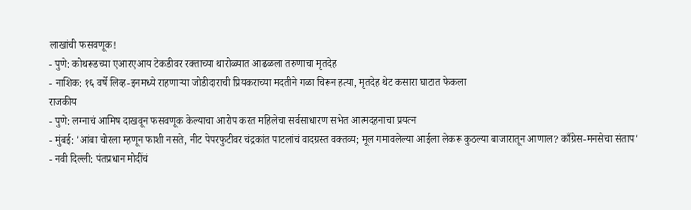लाखांची फसवणूक!
- पुणे: कोथरूडच्या एआरएआय टेकडीवर रक्ताच्या थारोळ्यात आढळला तरुणाचा मृतदेह
- नाशिक: १६ वर्षे लिव्ह-इनमध्ये राहणाऱ्या जोडीदाराची प्रियकराच्या मदतीने गळा चिरून हत्या, मृतदेह थेट कसारा घाटात फेकला
राजकीय
- पुणे: लग्नाचं आमिष दाखवून फसवणूक केल्याचा आरोप करत महिलेचा सर्वसाधारण सभेत आत्मदहनाचा प्रयत्न
- मुंबई: 'आंबा चोरला म्हणून फाशी नसते, नीट पेपरफुटीवर चंद्रकांत पाटलांचं वादग्रस्त वक्तव्य; मूल गमावलेल्या आईला लेकरू कुठल्या बाजारातून आणाल? काँग्रेस-मनसेचा संताप'
- नवी दिल्ली: पंतप्रधान मोदींचं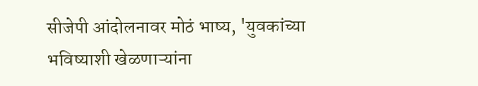सीजेपी आंदोलनावर मोठं भाष्य, 'युवकांच्या भविष्याशी खेळणाऱ्यांना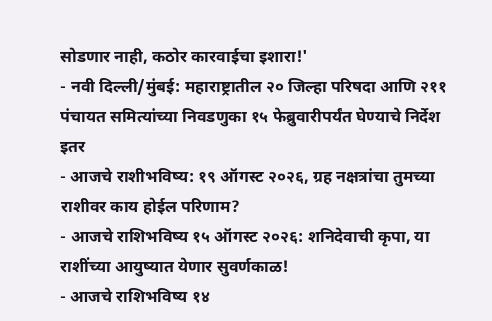सोडणार नाही, कठोर कारवाईचा इशारा!'
- नवी दिल्ली/मुंबई: महाराष्ट्रातील २० जिल्हा परिषदा आणि २११ पंचायत समित्यांच्या निवडणुका १५ फेब्रुवारीपर्यंत घेण्याचे निर्देश
इतर
- आजचे राशीभविष्य: १९ ऑगस्ट २०२६, ग्रह नक्षत्रांचा तुमच्या राशीवर काय होईल परिणाम?
- आजचे राशिभविष्य १५ ऑगस्ट २०२६: शनिदेवाची कृपा, या राशींच्या आयुष्यात येणार सुवर्णकाळ!
- आजचे राशिभविष्य १४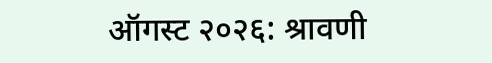ऑगस्ट २०२६: श्रावणी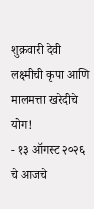शुक्रवारी देवी लक्ष्मीची कृपा आणि मालमत्ता खरेदीचे योग!
- १३ ऑगस्ट २०२६ चे आजचे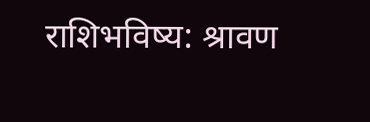राशिभविष्य: श्रावण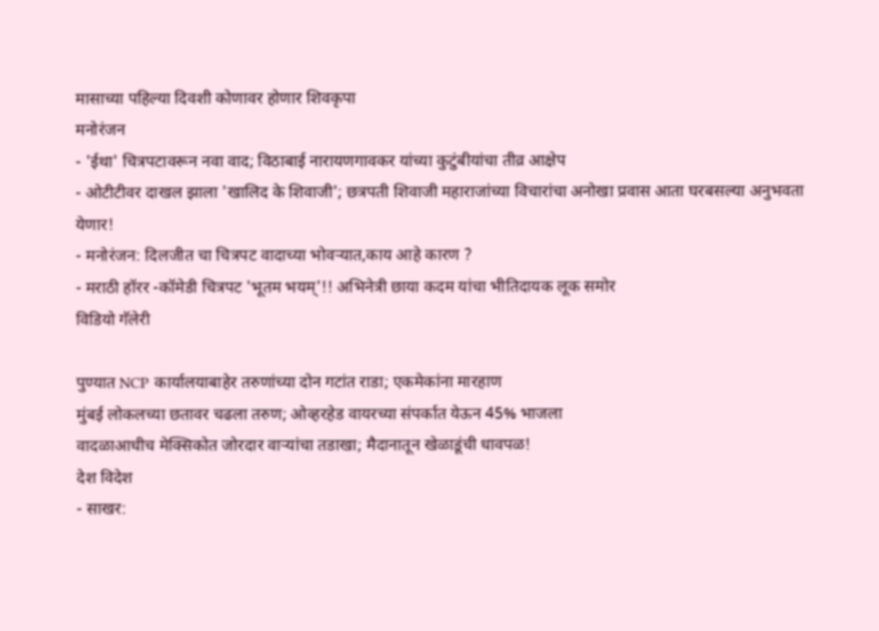मासाच्या पहिल्या दिवशी कोणावर होणार शिवकृपा
मनोरंजन
- 'ईथा' चित्रपटावरून नवा वाद; विठाबाई नारायणगावकर यांच्या कुटुंबीयांचा तीव्र आक्षेप
- ओटीटीवर दाखल झाला 'खालिद के शिवाजी'; छत्रपती शिवाजी महाराजांच्या विचारांचा अनोखा प्रवास आता घरबसल्या अनुभवता येणार!
- मनोरंजन: दिलजीत चा चित्रपट वादाच्या भोवऱ्यात,काय आहे कारण ?
- मराठी हॉरर -कॉमेडी चित्रपट 'भूतम भयम्'!! अभिनेत्री छाया कदम यांचा भीतिदायक लूक समोर
विडियो गॅलेरी

पुण्यात NCP कार्यालयाबाहेर तरुणांच्या दोन गटांत राडा; एकमेकांना मारहाण
मुंबई लोकलच्या छतावर चढला तरुण; ओव्हरहेड वायरच्या संपर्कात येऊन 45% भाजला
वादळाआधीच मेक्सिकोत जोरदार वाऱ्यांचा तडाखा; मैदानातून खेळाडूंची धावपळ!
देश विदेश
- साखर: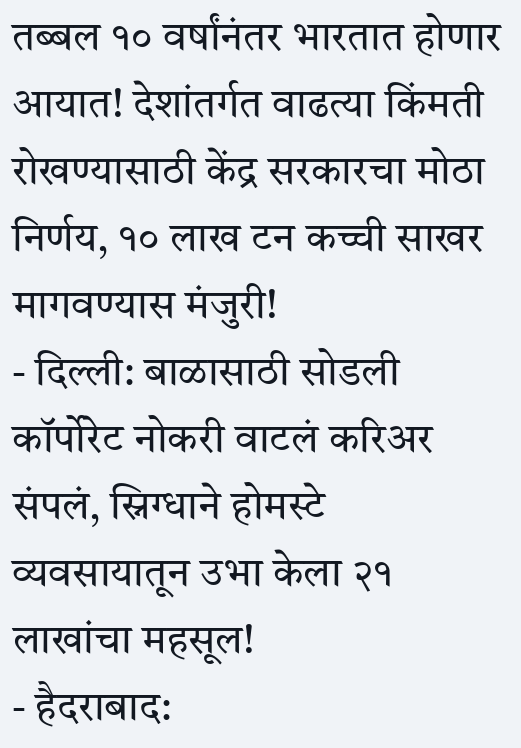तब्बल १० वर्षांनंतर भारतात होणार आयात! देशांतर्गत वाढत्या किंमती रोखण्यासाठी केंद्र सरकारचा मोठा निर्णय, १० लाख टन कच्ची साखर मागवण्यास मंजुरी!
- दिल्ली: बाळासाठी सोडली कॉर्पोरेट नोकरी वाटलं करिअर संपलं, स्निग्धाने होमस्टे व्यवसायातून उभा केला २१ लाखांचा महसूल!
- हैदराबाद: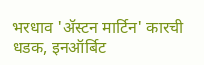भरधाव 'ॲस्टन मार्टिन' कारची धडक, इनऑर्बिट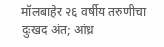मॉलबाहेर २६ वर्षीय तरुणीचा दुःखद अंत; आंध्र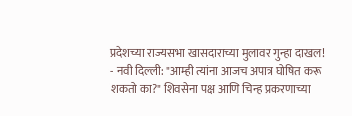प्रदेशच्या राज्यसभा खासदाराच्या मुलावर गुन्हा दाखल!
- नवी दिल्ली: "आम्ही त्यांना आजच अपात्र घोषित करू शकतो का?" शिवसेना पक्ष आणि चिन्ह प्रकरणाच्या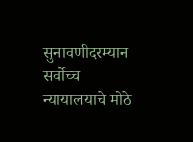सुनावणीदरम्यान सर्वोच्च न्यायालयाचे मोठे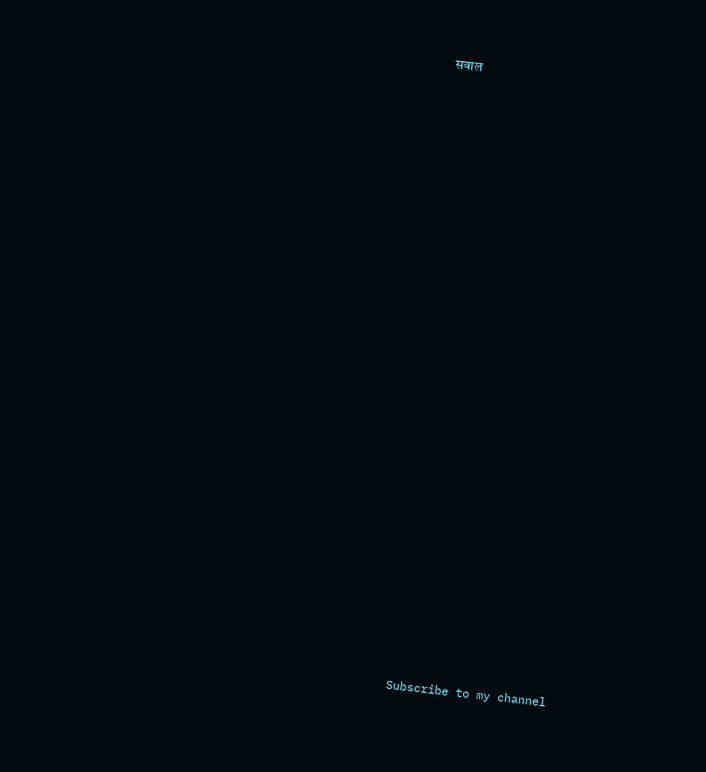सवाल

























Subscribe to my channel